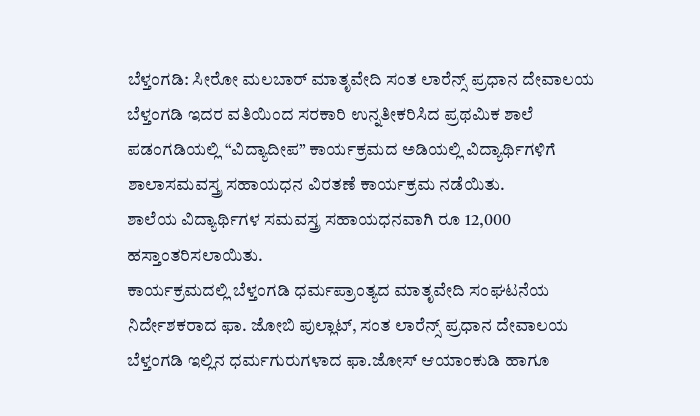ಬೆಳ್ತಂಗಡಿ: ಸೀರೋ ಮಲಬಾರ್ ಮಾತೃವೇದಿ ಸಂತ ಲಾರೆನ್ಸ್ ಪ್ರಧಾನ ದೇವಾಲಯ ಬೆಳ್ತಂಗಡಿ ಇದರ ವತಿಯಿಂದ ಸರಕಾರಿ ಉನ್ನತೀಕರಿಸಿದ ಪ್ರಥಮಿಕ ಶಾಲೆ ಪಡಂಗಡಿಯಲ್ಲಿ “ವಿದ್ಯಾದೀಪ” ಕಾರ್ಯಕ್ರಮದ ಅಡಿಯಲ್ಲಿ ವಿದ್ಯಾರ್ಥಿಗಳಿಗೆ ಶಾಲಾಸಮವಸ್ತ್ರ ಸಹಾಯಧನ ವಿರತಣೆ ಕಾರ್ಯಕ್ರಮ ನಡೆಯಿತು.
ಶಾಲೆಯ ವಿದ್ಯಾರ್ಥಿಗಳ ಸಮವಸ್ತ್ರ ಸಹಾಯಧನವಾಗಿ ರೂ 12,000 ಹಸ್ತಾಂತರಿಸಲಾಯಿತು.
ಕಾರ್ಯಕ್ರಮದಲ್ಲಿ ಬೆಳ್ತಂಗಡಿ ಧರ್ಮಪ್ರಾಂತ್ಯದ ಮಾತೃವೇದಿ ಸಂಘಟನೆಯ ನಿರ್ದೇಶಕರಾದ ಫಾ. ಜೋಬಿ ಪುಲ್ಲಾಟ್, ಸಂತ ಲಾರೆನ್ಸ್ ಪ್ರಧಾನ ದೇವಾಲಯ ಬೆಳ್ತಂಗಡಿ ಇಲ್ಲಿನ ಧರ್ಮಗುರುಗಳಾದ ಫಾ.ಜೋಸ್ ಆಯಾಂಕುಡಿ ಹಾಗೂ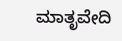ಮಾತೃವೇದಿ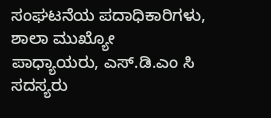ಸಂಘಟನೆಯ ಪದಾಧಿಕಾರಿಗಳು,
ಶಾಲಾ ಮುಖ್ಯೋ ಪಾಧ್ಯಾಯರು, ಎಸ್.ಡಿ.ಎಂ ಸಿ ಸದಸ್ಯರು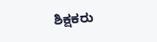ಶಿಕ್ಷಕರು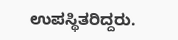ಉಪಸ್ಥಿತರಿದ್ದರು.